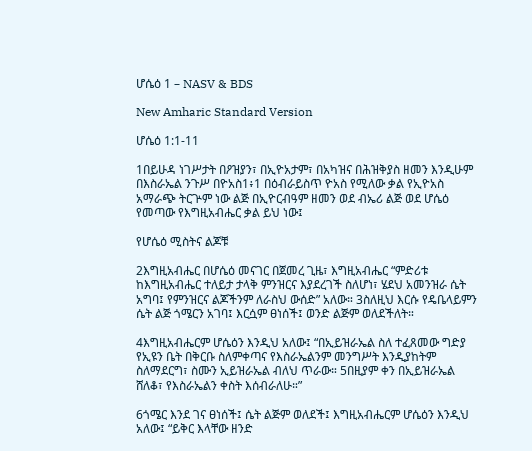ሆሴዕ 1 – NASV & BDS

New Amharic Standard Version

ሆሴዕ 1:1-11

1በይሁዳ ነገሥታት በዖዝያን፣ በኢዮአታም፣ በአካዝና በሕዝቅያስ ዘመን እንዲሁም በእስራኤል ንጉሥ በዮአስ1፥1 በዕብራይስጥ ዮአስ የሚለው ቃል የኢዮአስ አማራጭ ትርጕም ነው ልጅ በኢዮርብዓም ዘመን ወደ ብኤሪ ልጅ ወደ ሆሴዕ የመጣው የእግዚአብሔር ቃል ይህ ነው፤

የሆሴዕ ሚስትና ልጆቹ

2እግዚአብሔር በሆሴዕ መናገር በጀመረ ጊዜ፣ እግዚአብሔር “ምድሪቱ ከእግዚአብሔር ተለይታ ታላቅ ምንዝርና እያደረገች ስለሆነ፣ ሄደህ አመንዝራ ሴት አግባ፤ የምንዝርና ልጆችንም ለራስህ ውሰድ” አለው። 3ስለዚህ እርሱ የዴቤላይምን ሴት ልጅ ጎሜርን አገባ፤ እርሷም ፀነሰች፤ ወንድ ልጅም ወለደችለት።

4እግዚአብሔርም ሆሴዕን እንዲህ አለው፤ “በኢይዝራኤል ስለ ተፈጸመው ግድያ የኢዩን ቤት በቅርቡ ስለምቀጣና የእስራኤልንም መንግሥት እንዲያከትም ስለማደርግ፣ ስሙን ኢይዝራኤል ብለህ ጥራው። 5በዚያም ቀን በኢይዝራኤል ሸለቆ፣ የእስራኤልን ቀስት እሰብራለሁ።”

6ጎሜር እንደ ገና ፀነሰች፤ ሴት ልጅም ወለደች፤ እግዚአብሔርም ሆሴዕን እንዲህ አለው፤ “ይቅር እላቸው ዘንድ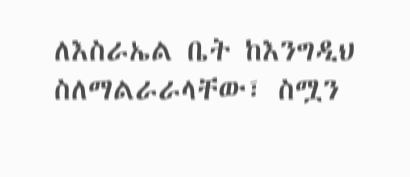ለእስራኤል ቤት ከእንግዲህ ስለማልራራላቸው፣ ስሟን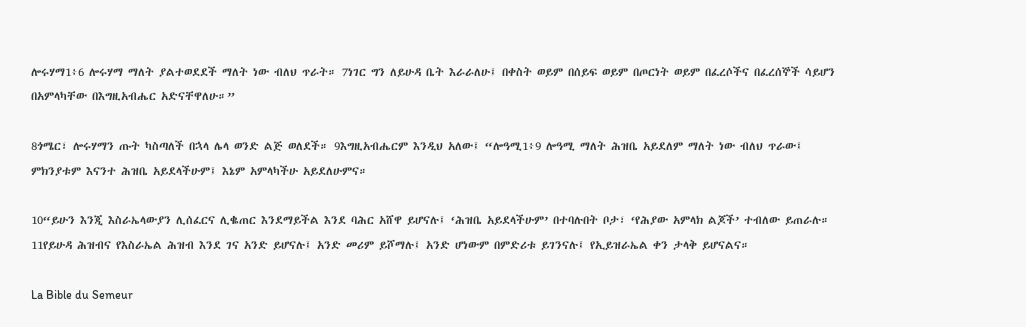ሎሩሃማ1፥6 ሎሩሃማ ማለት ያልተወደደች ማለት ነው ብለህ ጥራት። 7ነገር ግን ለይሁዳ ቤት እራራለሁ፤ በቀስት ወይም በሰይፍ ወይም በጦርነት ወይም በፈረሶችና በፈረሰኞች ሳይሆን በአምላካቸው በእግዚአብሔር አድናቸዋለሁ።”

8ጎሜር፣ ሎሩሃማን ጡት ካስጣለች በኋላ ሌላ ወንድ ልጅ ወለደች። 9እግዚአብሔርም እንዲህ አለው፤ “ሎዓሚ1፥9 ሎዓሚ ማለት ሕዝቤ አይደለም ማለት ነው ብለህ ጥራው፤ ምክንያቱም እናንተ ሕዝቤ አይደላችሁም፤ እኔም አምላካችሁ አይደለሁምና።

10“ይሁን እንጂ እስራኤላውያን ሊሰፈርና ሊቈጠር እንደማይችል እንደ ባሕር አሸዋ ይሆናሉ፤ ‘ሕዝቤ አይደላችሁም’ በተባሉበት ቦታ፣ ‘የሕያው አምላክ ልጆች’ ተብለው ይጠራሉ። 11የይሁዳ ሕዝብና የእስራኤል ሕዝብ እንደ ገና አንድ ይሆናሉ፤ አንድ መሪም ይሾማሉ፤ አንድ ሆነውም በምድሪቱ ይገንናሉ፤ የኢይዝራኤል ቀን ታላቅ ይሆናልና።

La Bible du Semeur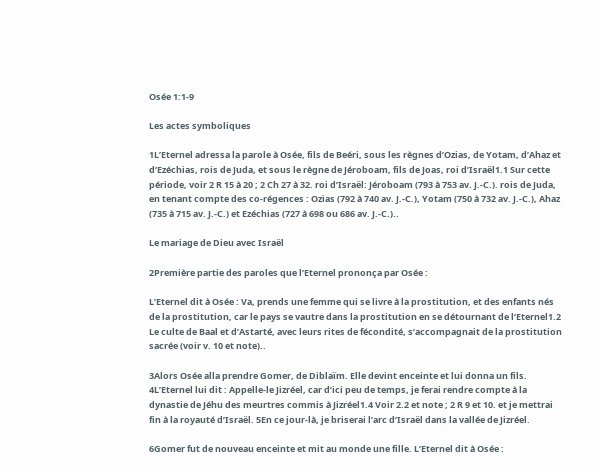Osée 1:1-9

Les actes symboliques

1L’Eternel adressa la parole à Osée, fils de Beéri, sous les règnes d’Ozias, de Yotam, d’Ahaz et d’Ezéchias, rois de Juda, et sous le règne de Jéroboam, fils de Joas, roi d’Israël1.1 Sur cette période, voir 2 R 15 à 20 ; 2 Ch 27 à 32. roi d’Israël: Jéroboam (793 à 753 av. J.-C.). rois de Juda, en tenant compte des co-régences : Ozias (792 à 740 av. J.-C.), Yotam (750 à 732 av. J.-C.), Ahaz (735 à 715 av. J.-C.) et Ezéchias (727 à 698 ou 686 av. J.-C.)..

Le mariage de Dieu avec Israël

2Première partie des paroles que l’Eternel prononça par Osée :

L’Eternel dit à Osée : Va, prends une femme qui se livre à la prostitution, et des enfants nés de la prostitution, car le pays se vautre dans la prostitution en se détournant de l’Eternel1.2 Le culte de Baal et d’Astarté, avec leurs rites de fécondité, s’accompagnait de la prostitution sacrée (voir v. 10 et note)..

3Alors Osée alla prendre Gomer, de Diblaïm. Elle devint enceinte et lui donna un fils. 4L’Eternel lui dit : Appelle-le Jizréel, car d’ici peu de temps, je ferai rendre compte à la dynastie de Jéhu des meurtres commis à Jizréel1.4 Voir 2.2 et note ; 2 R 9 et 10. et je mettrai fin à la royauté d’Israël. 5En ce jour-là, je briserai l’arc d’Israël dans la vallée de Jizréel.

6Gomer fut de nouveau enceinte et mit au monde une fille. L’Eternel dit à Osée :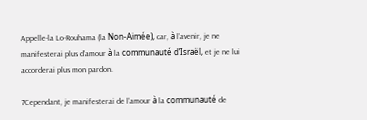Appelle-la Lo-Rouhama (la Non-Aimée), car, à l’avenir, je ne manifesterai plus d’amour à la communauté d’Israël, et je ne lui accorderai plus mon pardon.

7Cependant, je manifesterai de l’amour à la communauté de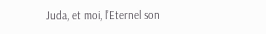Juda, et moi, l’Eternel son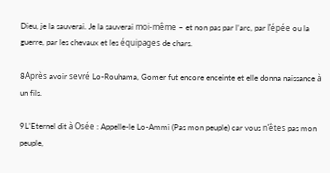Dieu, je la sauverai. Je la sauverai moi-même – et non pas par l’arc, par l’épée ou la guerre, par les chevaux et les équipages de chars.

8Après avoir sevré Lo-Rouhama, Gomer fut encore enceinte et elle donna naissance à un fils.

9L’Eternel dit à Osée : Appelle-le Lo-Ammi (Pas mon peuple) car vous n’êtes pas mon peuple,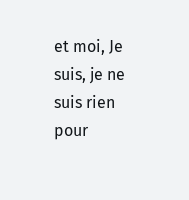et moi, Je suis, je ne suis rien pour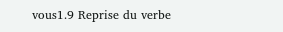vous1.9 Reprise du verbe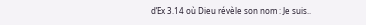d’Ex 3.14 où Dieu révèle son nom : Je suis..